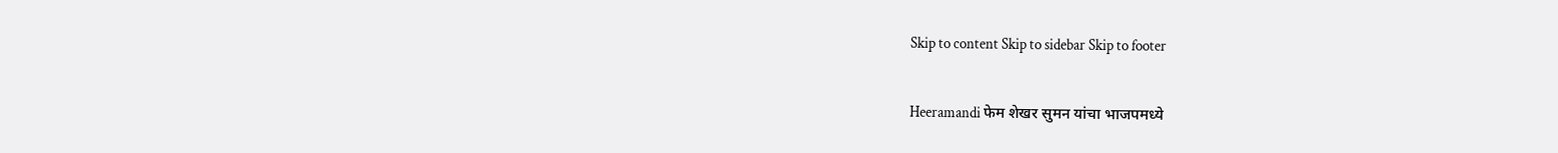Skip to content Skip to sidebar Skip to footer

Heeramandi फेम शेखर सुमन यांचा भाजपमध्ये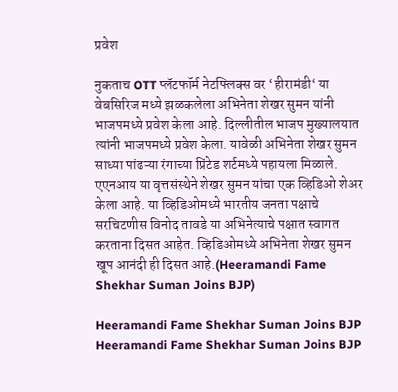प्रवेश

नुकताच OTT प्लॅटफॉर्म नेटफ्लिक्स वर ‘हीरामंडी‘ या वेबसिरिज मध्ये झळकलेला अभिनेता शेखर सुमन यांनी भाजपमध्ये प्रवेश केला आहे. दिल्लीतील भाजप मुख्यालयात त्यांनी भाजपमध्ये प्रवेश केला. यावेळी अभिनेता शेखर सुमन साध्या पांढऱ्या रंगाच्या प्रिंटेड शर्टमध्ये पहायला मिळाले. एएनआय या वृत्तसंस्थेने शेखर सुमन यांचा एक व्हिडिओ शेअर केला आहे. या व्हिडिओमध्ये भारतीय जनता पक्षाचे सरचिटणीस विनोद तावडे या अभिनेत्याचे पक्षात स्वागत करताना दिसत आहेत. व्हिडिओमध्ये अभिनेता शेखर सुमन खूप आनंदी ही दिसत आहे.(Heeramandi Fame Shekhar Suman Joins BJP)

Heeramandi Fame Shekhar Suman Joins BJP
Heeramandi Fame Shekhar Suman Joins BJP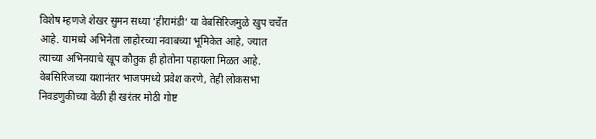विशेष म्हणजे शेखर सुमन सध्या ‘हीरामंडी‘ या वेबसिरिजमुळे खुप चर्चेत आहे. यामध्ये अभिनेता लाहोरच्या नवाबच्या भूमिकेत आहे, ज्यात त्याच्या अभिनयाचे खूप कौतुक ही होतोना पहायला मिळत आहे. वेबसिरिजच्या यशानंतर भाजपमध्ये प्रवेश करणे, तेही लोकसभा निवडणुकीच्या वेळी ही खरंतर मोठी गोष्ट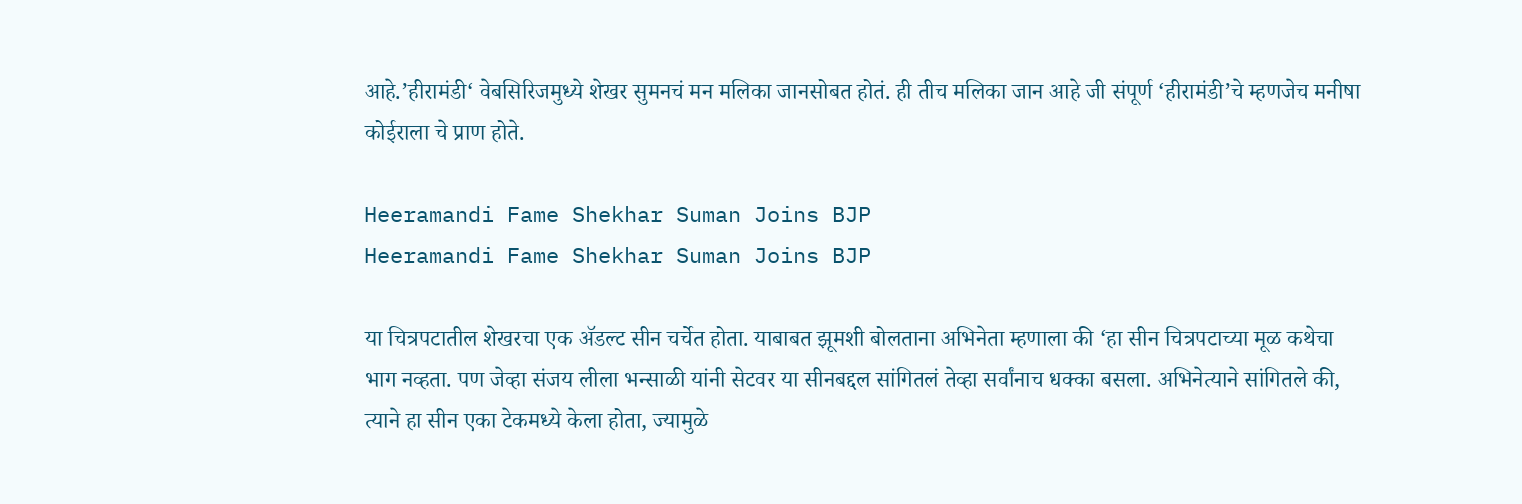आहे.’हीरामंडी‘ वेबसिरिजमुध्ये शेखर सुमनचं मन मलिका जानसोबत होतं. ही तीच मलिका जान आहे जी संपूर्ण ‘हीरामंडी’चे म्हणजेच मनीषा कोईराला चे प्राण होते.

Heeramandi Fame Shekhar Suman Joins BJP
Heeramandi Fame Shekhar Suman Joins BJP

या चित्रपटातील शेखरचा एक ॲडल्ट सीन चर्चेत होता. याबाबत झूमशी बोलताना अभिनेता म्हणाला की ‘हा सीन चित्रपटाच्या मूळ कथेचा भाग नव्हता. पण जेव्हा संजय लीला भन्साळी यांनी सेटवर या सीनबद्दल सांगितलं तेव्हा सर्वांनाच धक्का बसला. अभिनेत्याने सांगितले की, त्याने हा सीन एका टेकमध्ये केला होता, ज्यामुळे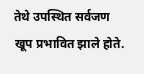तेथे उपस्थित सर्वजण खूप प्रभावित झाले होते.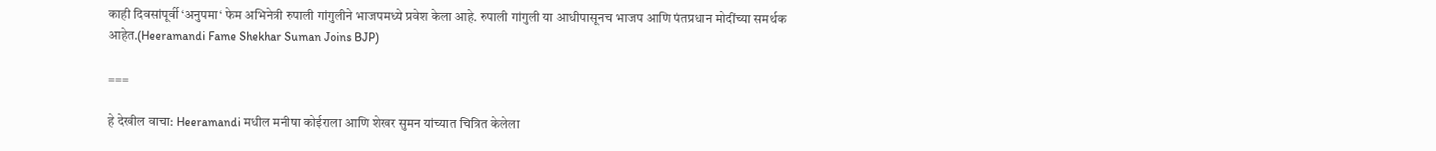काही दिवसांपूर्वी ‘अनुपमा‘ फेम अभिनेत्री रुपाली गांगुलीने भाजपमध्ये प्रवेश केला आहे. रुपाली गांगुली या आधीपासूनच भाजप आणि पंतप्रधान मोदींच्या समर्थक आहेत.(Heeramandi Fame Shekhar Suman Joins BJP)

===

हे देखील वाचा: Heeramandi मधील मनीषा कोईराला आणि शेखर सुमन यांच्यात चित्रित केलेला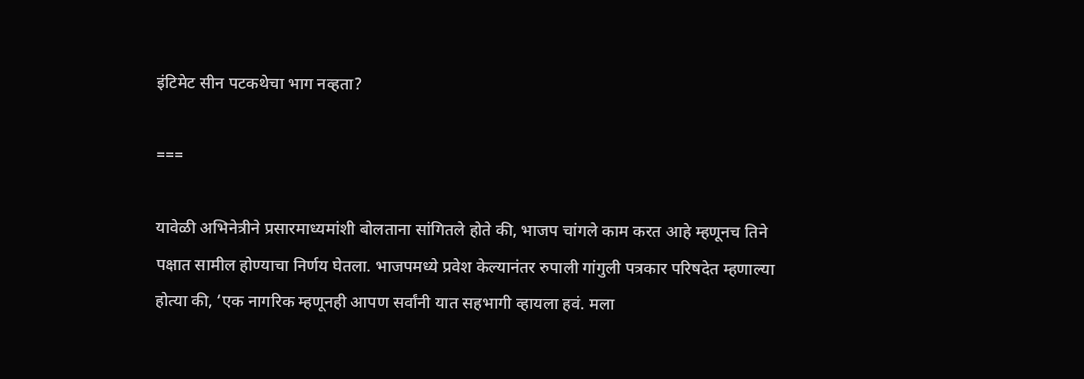इंटिमेट सीन पटकथेचा भाग नव्हता?

===

यावेळी अभिनेत्रीने प्रसारमाध्यमांशी बोलताना सांगितले होते की, भाजप चांगले काम करत आहे म्हणूनच तिने पक्षात सामील होण्याचा निर्णय घेतला. भाजपमध्ये प्रवेश केल्यानंतर रुपाली गांगुली पत्रकार परिषदेत म्हणाल्या होत्या की, ‘एक नागरिक म्हणूनही आपण सर्वांनी यात सहभागी व्हायला हवं. मला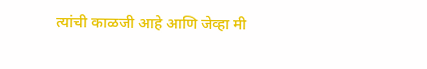त्यांची काळजी आहे आणि जेव्हा मी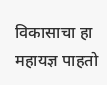विकासाचा हा महायज्ञ पाहतो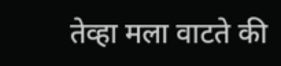तेव्हा मला वाटते की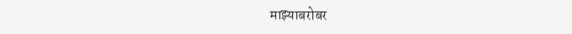माझ्याबरोबर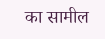का सामील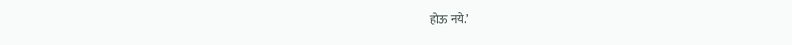होऊ नये.’